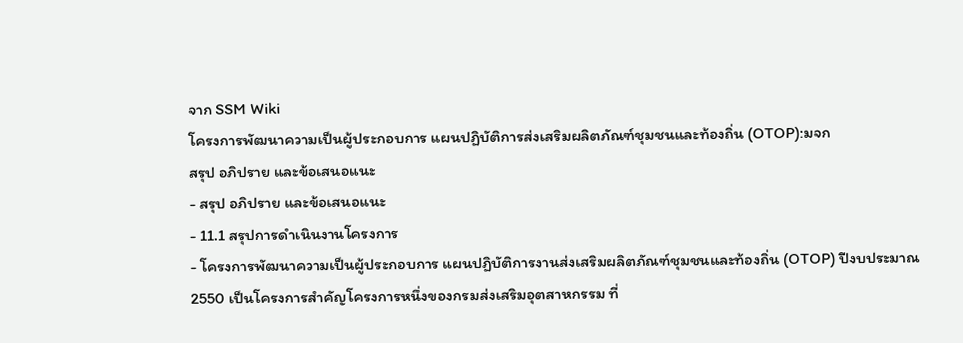จาก SSM Wiki
โครงการพัฒนาความเป็นผู้ประกอบการ แผนปฏิบัติการส่งเสริมผลิตภัณฑ์ชุมชนและท้องถิ่น (OTOP):มจก
สรุป อภิปราย และข้อเสนอแนะ
- สรุป อภิปราย และข้อเสนอแนะ
- 11.1 สรุปการดำเนินงานโครงการ
- โครงการพัฒนาความเป็นผู้ประกอบการ แผนปฏิบัติการงานส่งเสริมผลิตภัณฑ์ชุมชนและท้องถิ่น (OTOP) ปีงบประมาณ 2550 เป็นโครงการสำคัญโครงการหนึ่งของกรมส่งเสริมอุตสาหกรรม ที่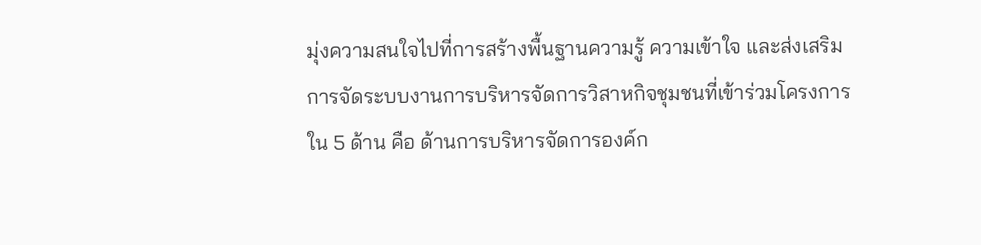มุ่งความสนใจไปที่การสร้างพื้นฐานความรู้ ความเข้าใจ และส่งเสริมการจัดระบบงานการบริหารจัดการวิสาหกิจชุมชนที่เข้าร่วมโครงการใน 5 ด้าน คือ ด้านการบริหารจัดการองค์ก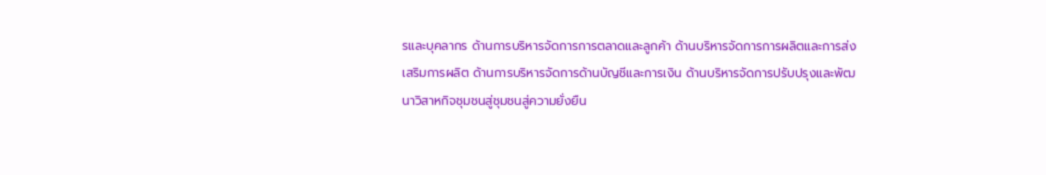รและบุคลากร ด้านการบริหารจัดการการตลาดและลูกค้า ด้านบริหารจัดการการผลิตและการส่งเสริมการผลิต ด้านการบริหารจัดการด้านบัญชีและการเงิน ด้านบริหารจัดการปรับปรุงและพัฒนาวิสาหกิจชุมชนสู่ชุมชนสู่ความยั่งยืน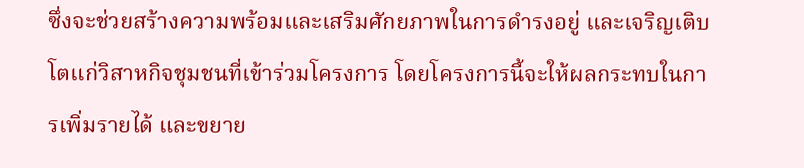ซึ่งจะช่วยสร้างความพร้อมและเสริมศักยภาพในการดำรงอยู่ และเจริญเติบโตแก่วิสาหกิจชุมชนที่เข้าร่วมโครงการ โดยโครงการนี้จะให้ผลกระทบในการเพิ่มรายได้ และขยาย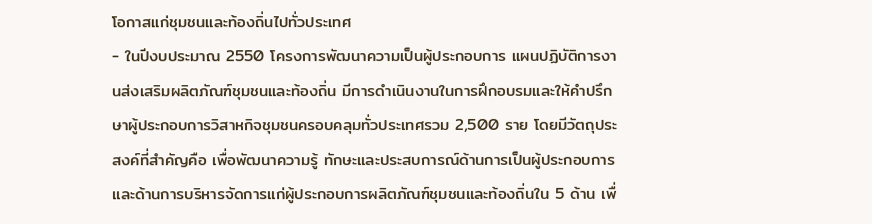โอกาสแก่ชุมชนและท้องถิ่นไปทั่วประเทศ
- ในปีงบประมาณ 2550 โครงการพัฒนาความเป็นผู้ประกอบการ แผนปฏิบัติการงานส่งเสริมผลิตภัณฑ์ชุมชนและท้องถิ่น มีการดำเนินงานในการฝึกอบรมและให้คำปรึกษาผู้ประกอบการวิสาหกิจชุมชนครอบคลุมทั่วประเทศรวม 2,500 ราย โดยมีวัตถุประสงค์ที่สำคัญคือ เพื่อพัฒนาความรู้ ทักษะและประสบการณ์ด้านการเป็นผู้ประกอบการ และด้านการบริหารจัดการแก่ผู้ประกอบการผลิตภัณฑ์ชุมชนและท้องถิ่นใน 5 ด้าน เพื่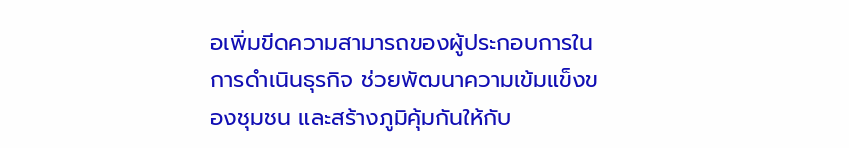อเพิ่มขีดความสามารถของผู้ประกอบการในการดำเนินธุรกิจ ช่วยพัฒนาความเข้มแข็งของชุมชน และสร้างภูมิคุ้มกันให้กับ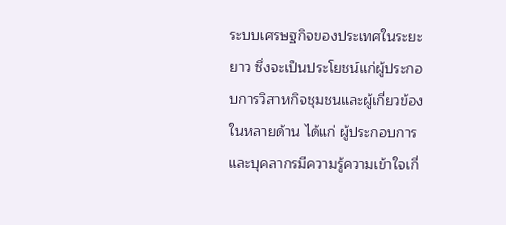ระบบเศรษฐกิจของประเทศในระยะยาว ซึ่งจะเป็นประโยชน์แก่ผู้ประกอบการวิสาหกิจชุมชนและผู้เกี่ยวข้องในหลายด้าน ได้แก่ ผู้ประกอบการและบุคลากรมีความรู้ความเข้าใจเกี่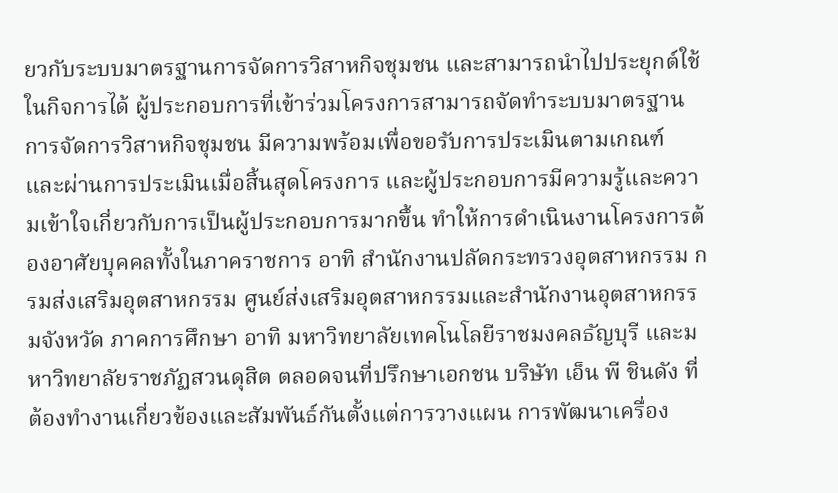ยวกับระบบมาตรฐานการจัดการวิสาหกิจชุมชน และสามารถนำไปประยุกต์ใช้ในกิจการได้ ผู้ประกอบการที่เข้าร่วมโครงการสามารถจัดทำระบบมาตรฐานการจัดการวิสาหกิจชุมชน มีความพร้อมเพื่อขอรับการประเมินตามเกณฑ์ และผ่านการประเมินเมื่อสิ้นสุดโครงการ และผู้ประกอบการมีความรู้และความเข้าใจเกี่ยวกับการเป็นผู้ประกอบการมากขึ้น ทำให้การดำเนินงานโครงการต้องอาศัยบุคคลทั้งในภาคราชการ อาทิ สำนักงานปลัดกระทรวงอุตสาหกรรม กรมส่งเสริมอุตสาหกรรม ศูนย์ส่งเสริมอุตสาหกรรมและสำนักงานอุตสาหกรรมจังหวัด ภาคการศึกษา อาทิ มหาวิทยาลัยเทคโนโลยีราชมงคลธัญบุรี และมหาวิทยาลัยราชภัฏสวนดุสิต ตลอดจนที่ปรึกษาเอกชน บริษัท เอ็น พี ชินดัง ที่ต้องทำงานเกี่ยวข้องและสัมพันธ์กันตั้งแต่การวางแผน การพัฒนาเครื่อง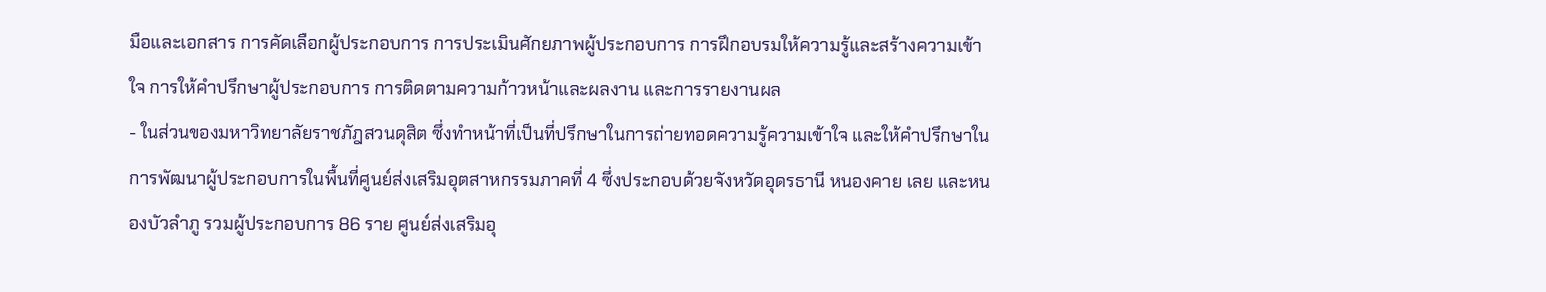มือและเอกสาร การคัดเลือกผู้ประกอบการ การประเมินศักยภาพผู้ประกอบการ การฝึกอบรมให้ความรู้และสร้างความเข้าใจ การให้คำปรึกษาผู้ประกอบการ การติดตามความก้าวหน้าและผลงาน และการรายงานผล
- ในส่วนของมหาวิทยาลัยราชภัฎสวนดุสิต ซึ่งทำหน้าที่เป็นที่ปรึกษาในการถ่ายทอดความรู้ความเข้าใจ และให้คำปรึกษาในการพัฒนาผู้ประกอบการในพื้นที่ศูนย์ส่งเสริมอุตสาหกรรมภาคที่ 4 ซึ่งประกอบด้วยจังหวัดอุดรธานี หนองคาย เลย และหนองบัวลำภู รวมผู้ประกอบการ 86 ราย ศูนย์ส่งเสริมอุ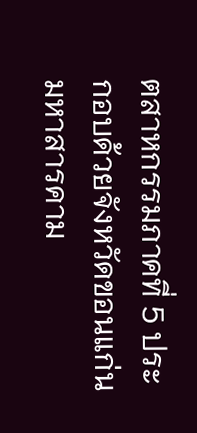ตสาหกรรมภาคที่ 5 ประกอบด้วยจังหวัดขอนแก่น มหาสารคาม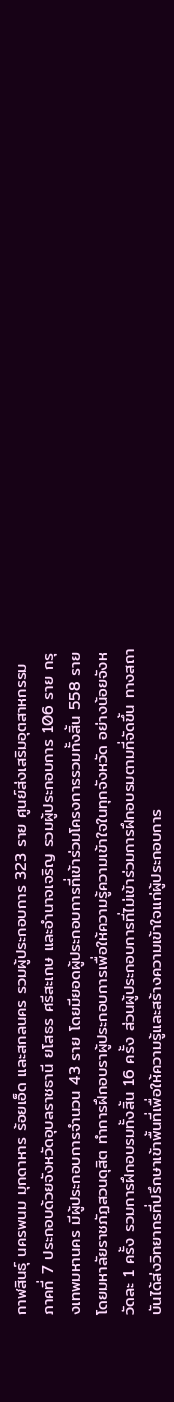กาฬสินธุ์ นครพนม มุกดาหาร ร้อยเอ็ด และสกลนคร รวมผู้ประกอบการ 323 ราย ศูนย์ส่งเสริมอุตสาหกรรมภาคที่ 7 ประกอบด้วยจังหวัดอุบลราชธานี ยโสธร ศรีสะเกษ และอำนาจเจริญ รวมผู้ประกอบการ 106 ราย กรุงเทพมหานคร มีผู้ประกอบการจำนวน 43 ราย โดยมียอดผู้ประกอบการที่เข้าร่วมโครงการรวมทั้งสิ้น 558 ราย โดยมหาลัยราชภัฏสวนดุสิต ทำการฝึกอบราผู้ประกอบการเพื่อให้ความรู้ความเข้าใจในทุกจังหวัด อย่างน้อยจังหวัดละ 1 ครั้ง รวมการฝึกอบรมทั้งสิ้น 16 ครั้ง ส่วนผู้ประกอบการที่ไม่เข้าร่วมการฝึกอบรมตามที่จัดขึ้น ทางสถาบันได้ส่งวิทยากรที่ปรึกษาเข้าพื้นที่เพื่อให้ความรู้และสร้างความเข้าใจแก่ผู้ประกอบการ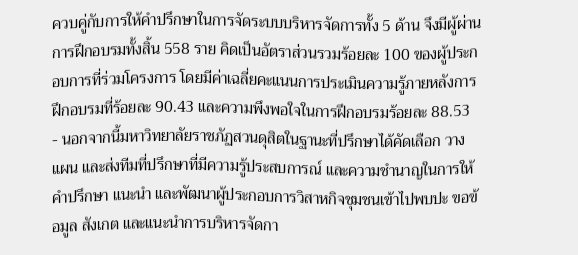ควบคู่กับการให้คำปรึกษาในการจัดระบบบริหารจัดการทั้ง 5 ด้าน จึงมีผู้ผ่านการฝึกอบรมทั้งสิ้น 558 ราย คิดเป็นอัตราส่วนรวมร้อยละ 100 ของผู้ประกอบการที่ร่วมโครงการ โดยมีค่าเฉลี่ยคะแนนการประเมินความรู้ภายหลังการฝึกอบรมที่ร้อยละ 90.43 และความพึงพอใจในการฝึกอบรมร้อยละ 88.53
- นอกจากนี้มหาวิทยาลัยราชภัฏสวนดุสิตในฐานะที่ปรึกษาได้คัดเลือก วางแผน และส่งทีมที่ปรึกษาที่มีความรู้ประสบการณ์ และความชำนาญในการให้คำปรึกษา แนะนำ และพัฒนาผู้ประกอบการวิสาหกิจชุมชนเข้าไปพบปะ ขอข้อมูล สังเกต และแนะนำการบริหารจัดกา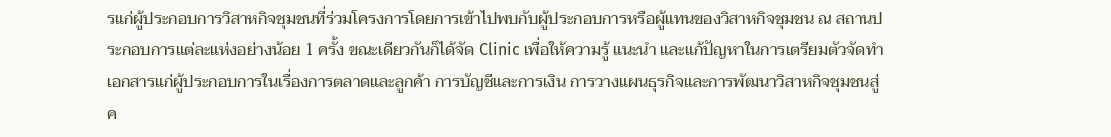รแก่ผู้ประกอบการวิสาหกิจชุมชนที่ร่วมโครงการโดยการเข้าไปพบกับผู้ประกอบการหรือผู้แทนของวิสาหกิจชุมชน ณ สถานประกอบการแต่ละแห่งอย่างน้อย 1 ครั้ง ขณะเดียวกันก็ได้จัด Clinic เพื่อให้ความรู้ แนะนำ และแก้ปัญหาในการเตรียมตัวจัดทำเอกสารแก่ผู้ประกอบการในเรื่องการตลาดและลูกค้า การบัญชีและการเงิน การวางแผนธุรกิจและการพัฒนาวิสาหกิจชุมชนสู่ค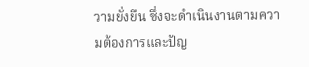วามยั่งยืน ซึ่งจะดำเนินงานตามความต้องการและปัญ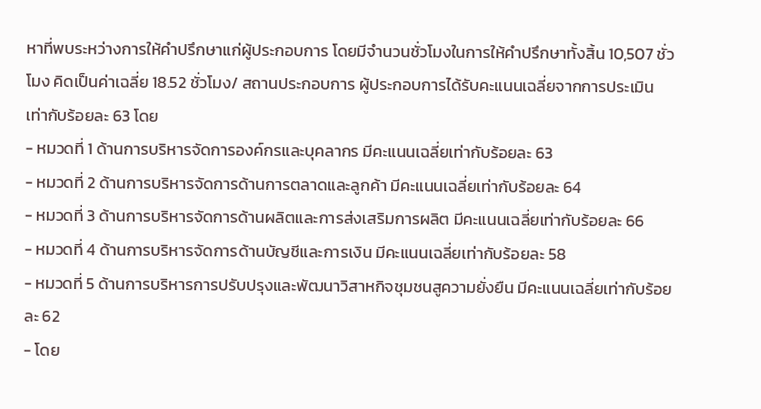หาที่พบระหว่างการให้คำปรึกษาแก่ผู้ประกอบการ โดยมีจำนวนชั่วโมงในการให้คำปรึกษาทั้งสิ้น 10,507 ชั่วโมง คิดเป็นค่าเฉลี่ย 18.52 ชั่วโมง/ สถานประกอบการ ผู้ประกอบการได้รับคะแนนเฉลี่ยจากการประเมินเท่ากับร้อยละ 63 โดย
- หมวดที่ 1 ด้านการบริหารจัดการองค์กรและบุคลากร มีคะแนนเฉลี่ยเท่ากับร้อยละ 63
- หมวดที่ 2 ด้านการบริหารจัดการด้านการตลาดและลูกค้า มีคะแนนเฉลี่ยเท่ากับร้อยละ 64
- หมวดที่ 3 ด้านการบริหารจัดการด้านผลิตและการส่งเสริมการผลิต มีคะแนนเฉลี่ยเท่ากับร้อยละ 66
- หมวดที่ 4 ด้านการบริหารจัดการด้านบัญชีและการเงิน มีคะแนนเฉลี่ยเท่ากับร้อยละ 58
- หมวดที่ 5 ด้านการบริหารการปรับปรุงและพัฒนาวิสาหกิจชุมชนสูความยั่งยืน มีคะแนนเฉลี่ยเท่ากับร้อยละ 62
- โดย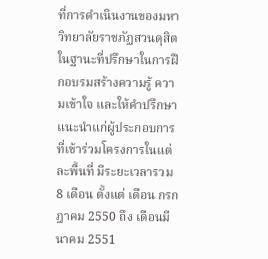ที่การดำเนินงานของมหาวิทยาลัยราชภัฏสวนดุสิตในฐานะที่ปรึกษาในการฝึกอบรมสร้างความรู้ ความเข้าใจ และให้คำปรึกษาแนะนำแก่ผู้ประกอบการที่เข้าร่วมโครงการในแต่ละพื้นที่ มีระยะเวลารวม 8 เดือน ตั้งแต่ เดือน กรกฎาคม 2550 ถึง เดือนมีนาคม 2551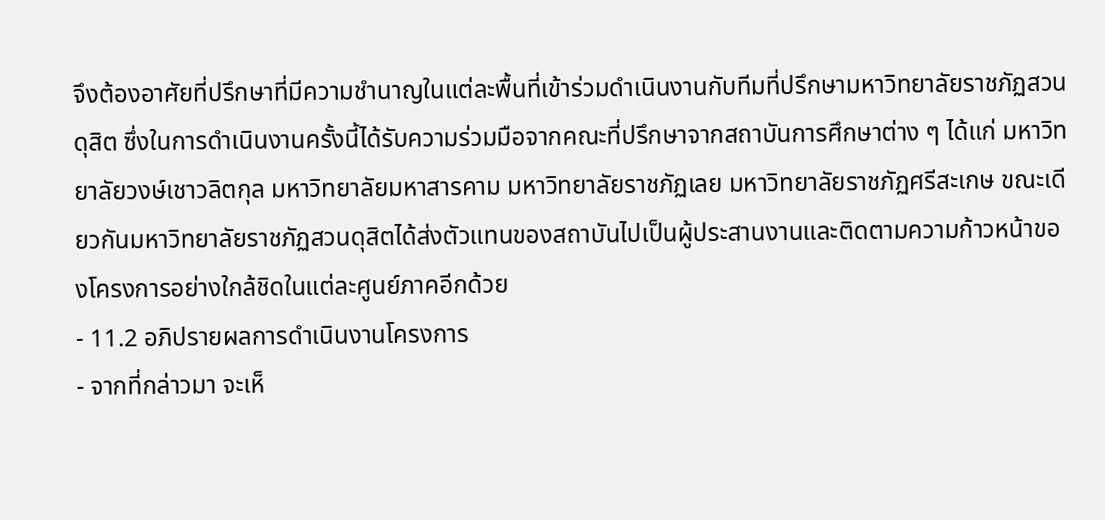จึงต้องอาศัยที่ปรึกษาที่มีความชำนาญในแต่ละพื้นที่เข้าร่วมดำเนินงานกับทีมที่ปรึกษามหาวิทยาลัยราชภัฏสวนดุสิต ซึ่งในการดำเนินงานครั้งนี้ได้รับความร่วมมือจากคณะที่ปรึกษาจากสถาบันการศึกษาต่าง ๆ ได้แก่ มหาวิทยาลัยวงษ์เชาวลิตกุล มหาวิทยาลัยมหาสารคาม มหาวิทยาลัยราชภัฏเลย มหาวิทยาลัยราชภัฏศรีสะเกษ ขณะเดียวกันมหาวิทยาลัยราชภัฏสวนดุสิตได้ส่งตัวแทนของสถาบันไปเป็นผู้ประสานงานและติดตามความก้าวหน้าของโครงการอย่างใกล้ชิดในแต่ละศูนย์ภาคอีกด้วย
- 11.2 อภิปรายผลการดำเนินงานโครงการ
- จากที่กล่าวมา จะเห็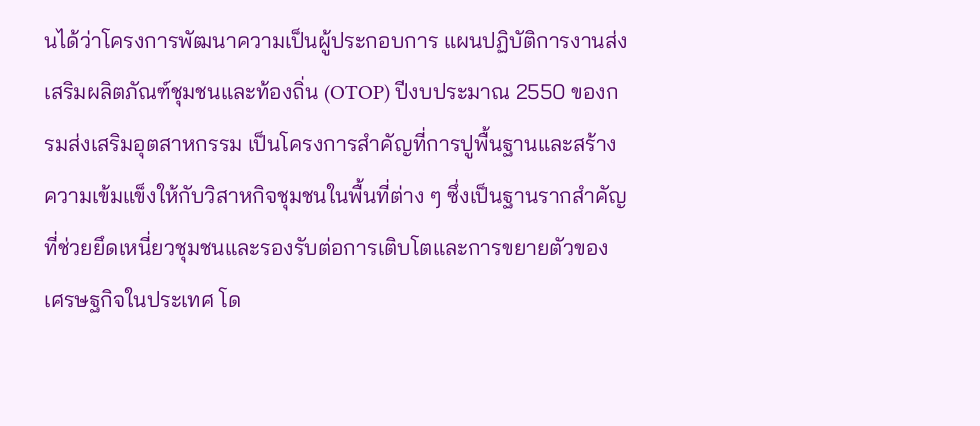นได้ว่าโครงการพัฒนาความเป็นผู้ประกอบการ แผนปฏิบัติการงานส่งเสริมผลิตภัณฑ์ชุมชนและท้องถิ่น (OTOP) ปีงบประมาณ 2550 ของกรมส่งเสริมอุตสาหกรรม เป็นโครงการสำคัญที่การปูพื้นฐานและสร้างความเข้มแข็งให้กับวิสาหกิจชุมชนในพื้นที่ต่าง ๆ ซึ่งเป็นฐานรากสำคัญที่ช่วยยึดเหนี่ยวชุมชนและรองรับต่อการเติบโตและการขยายตัวของเศรษฐกิจในประเทศ โด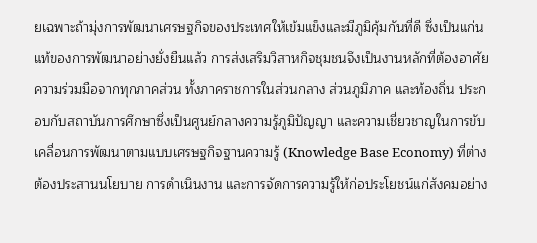ยเฉพาะถ้ามุ่งการพัฒนาเศรษฐกิจของประเทศให้เข้มแข็งและมีภูมิคุ้มกันที่ดี ซึ่งเป็นแก่นแท้ของการพัฒนาอย่างยั่งยืนแล้ว การส่งเสริมวิสาหกิจชุมชนจึงเป็นงานหลักที่ต้องอาศัยความร่วมมือจากทุกภาคส่วน ทั้งภาคราชการในส่วนกลาง ส่วนภูมิภาค และท้องถิ่น ประกอบกับสถาบันการศึกษาซึ่งเป็นศูนย์กลางความรู้ภูมิปัญญา และความเชี่ยวชาญในการขับเคลื่อนการพัฒนาตามแบบเศรษฐกิจฐานความรู้ (Knowledge Base Economy) ที่ต่างต้องประสานนโยบาย การดำเนินงาน และการจัดการความรู้ให้ก่อประโยชน์แก่สังคมอย่าง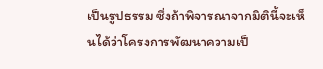เป็นรูปธรรม ซึ่งถ้าพิจารณาจากมิตินี้จะเห็นได้ว่าโครงการพัฒนาความเป็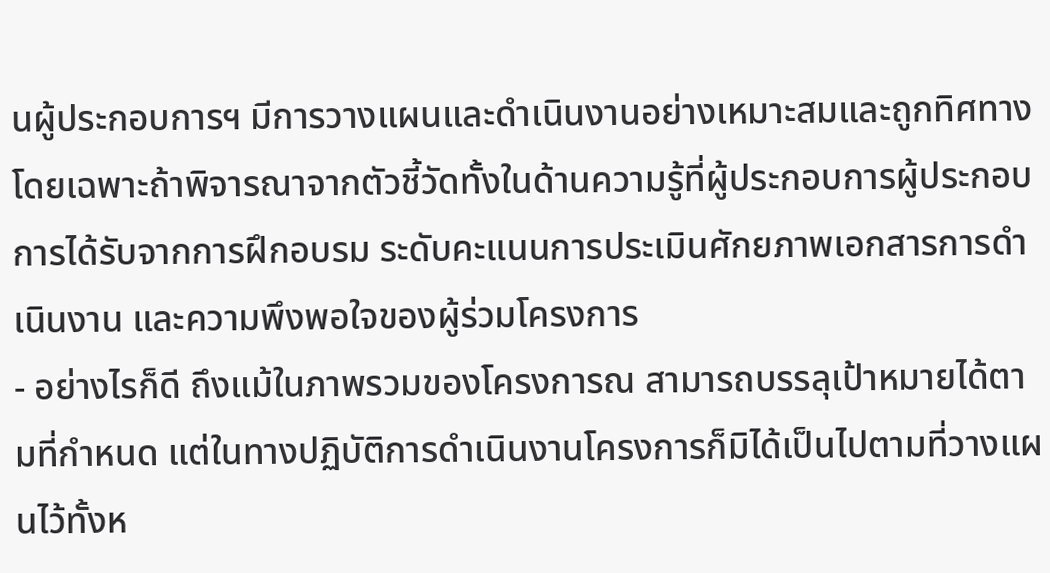นผู้ประกอบการฯ มีการวางแผนและดำเนินงานอย่างเหมาะสมและถูกทิศทาง โดยเฉพาะถ้าพิจารณาจากตัวชี้วัดทั้งในด้านความรู้ที่ผู้ประกอบการผู้ประกอบการได้รับจากการฝึกอบรม ระดับคะแนนการประเมินศักยภาพเอกสารการดำเนินงาน และความพึงพอใจของผู้ร่วมโครงการ
- อย่างไรก็ดี ถึงแม้ในภาพรวมของโครงการณ สามารถบรรลุเป้าหมายได้ตามที่กำหนด แต่ในทางปฏิบัติการดำเนินงานโครงการก็มิได้เป็นไปตามที่วางแผนไว้ทั้งห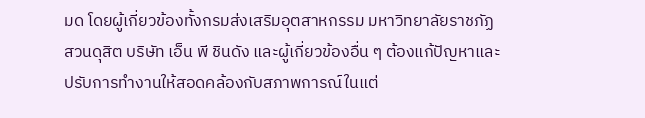มด โดยผู้เกี่ยวข้องทั้งกรมส่งเสริมอุตสาหกรรม มหาวิทยาลัยราชภัฏสวนดุสิต บริษัท เอ็น พี ชินดัง และผู้เกี่ยวข้องอื่น ๆ ต้องแก้ปัญหาและปรับการทำงานให้สอดคล้องกับสภาพการณ์ในแต่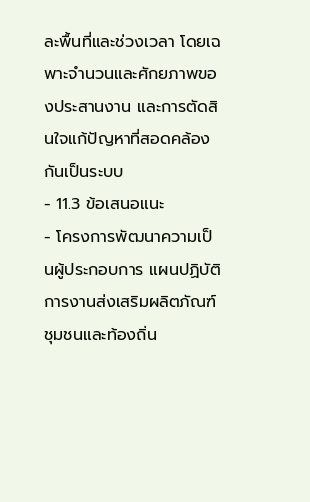ละพื้นที่และช่วงเวลา โดยเฉพาะจำนวนและศักยภาพของประสานงาน และการตัดสินใจแก้ปัญหาที่สอดคล้องกันเป็นระบบ
- 11.3 ข้อเสนอแนะ
- โครงการพัฒนาความเป็นผู้ประกอบการ แผนปฏิบัติการงานส่งเสริมผลิตภัณฑ์ชุมชนและท้องถิ่น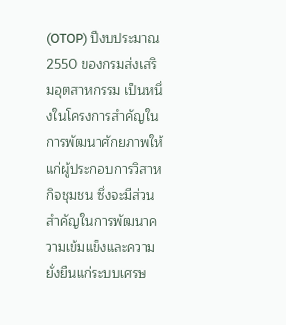(OTOP) ปีงบประมาณ 2550 ของกรมส่งเสริมอุตสาหกรรม เป็นหนึ่งในโครงการสำคัญในการพัฒนาศักยภาพให้แก่ผู้ประกอบการวิสาหกิจชุมชน ซึ่งจะมีส่วนสำคัญในการพัฒนาความเข้มแข็งและความยั่งยืนแก่ระบบเศรษ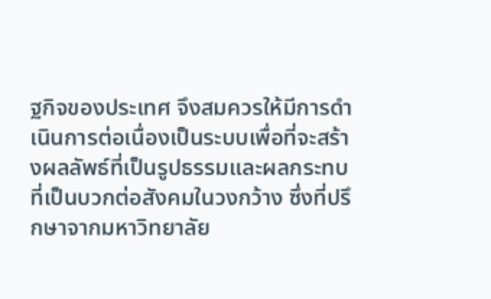ฐกิจของประเทศ จึงสมควรให้มีการดำเนินการต่อเนื่องเป็นระบบเพื่อที่จะสร้างผลลัพธ์ที่เป็นรูปธรรมและผลกระทบที่เป็นบวกต่อสังคมในวงกว้าง ซึ่งที่ปรึกษาจากมหาวิทยาลัย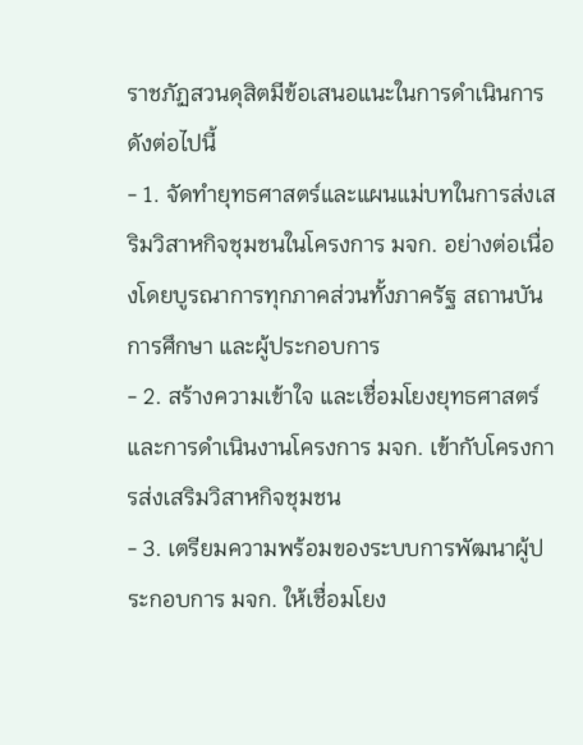ราชภัฏสวนดุสิตมีข้อเสนอแนะในการดำเนินการดังต่อไปนี้
- 1. จัดทำยุทธศาสตร์และแผนแม่บทในการส่งเสริมวิสาหกิจชุมชนในโครงการ มจก. อย่างต่อเนื่องโดยบูรณาการทุกภาคส่วนทั้งภาครัฐ สถานบันการศึกษา และผู้ประกอบการ
- 2. สร้างความเข้าใจ และเชื่อมโยงยุทธศาสตร์ และการดำเนินงานโครงการ มจก. เข้ากับโครงการส่งเสริมวิสาหกิจชุมชน
- 3. เตรียมความพร้อมของระบบการพัฒนาผู้ประกอบการ มจก. ให้เชื่อมโยง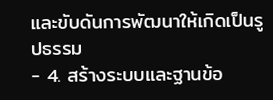และขับดันการพัฒนาให้เกิดเป็นรูปธรรม
- 4. สร้างระบบและฐานข้อ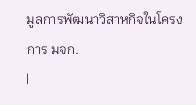มูลการพัฒนาวิสาหกิจในโครงการ มจก.
|